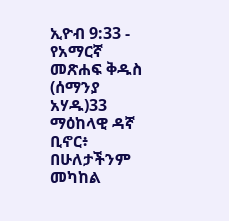ኢዮብ 9:33 - የአማርኛ መጽሐፍ ቅዱስ (ሰማንያ አሃዱ)33 ማዕከላዊ ዳኛ ቢኖር፥ በሁለታችንም መካከል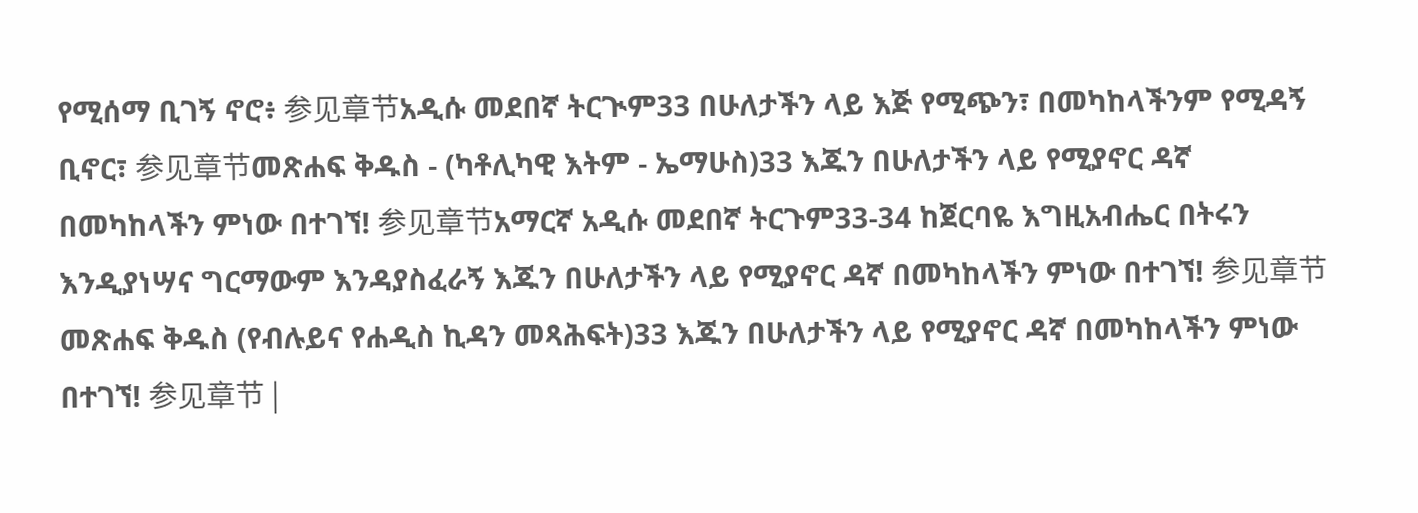የሚሰማ ቢገኝ ኖሮ፥ 参见章节አዲሱ መደበኛ ትርጒም33 በሁለታችን ላይ እጅ የሚጭን፣ በመካከላችንም የሚዳኝ ቢኖር፣ 参见章节መጽሐፍ ቅዱስ - (ካቶሊካዊ እትም - ኤማሁስ)33 እጁን በሁለታችን ላይ የሚያኖር ዳኛ በመካከላችን ምነው በተገኘ! 参见章节አማርኛ አዲሱ መደበኛ ትርጉም33-34 ከጀርባዬ እግዚአብሔር በትሩን እንዲያነሣና ግርማውም እንዳያስፈራኝ እጁን በሁለታችን ላይ የሚያኖር ዳኛ በመካከላችን ምነው በተገኘ! 参见章节መጽሐፍ ቅዱስ (የብሉይና የሐዲስ ኪዳን መጻሕፍት)33 እጁን በሁለታችን ላይ የሚያኖር ዳኛ በመካከላችን ምነው በተገኘ! 参见章节 |